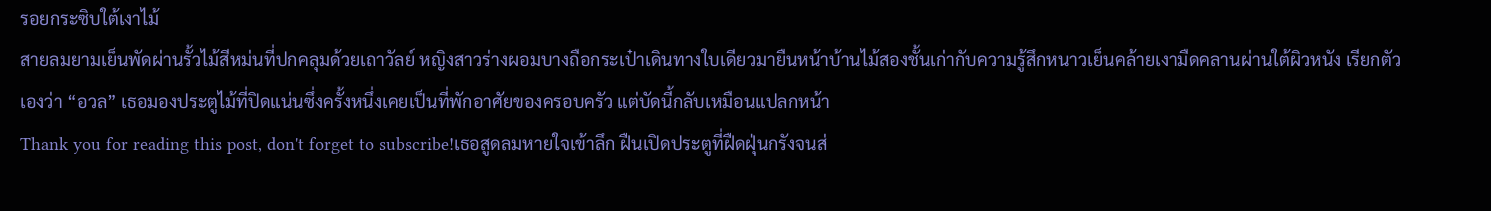รอยกระซิบใต้เงาไม้
สายลมยามเย็นพัดผ่านรั้วไม้สีหม่นที่ปกคลุมด้วยเถาวัลย์ หญิงสาวร่างผอมบางถือกระเป๋าเดินทางใบเดียวมายืนหน้าบ้านไม้สองชั้นเก่ากับความรู้สึกหนาวเย็นคล้ายเงามืดคลานผ่านใต้ผิวหนัง เรียกตัวเองว่า “อวล” เธอมองประตูไม้ที่ปิดแน่นซึ่งครั้งหนึ่งเคยเป็นที่พักอาศัยของครอบครัว แต่บัดนี้กลับเหมือนแปลกหน้า
Thank you for reading this post, don't forget to subscribe!เธอสูดลมหายใจเข้าลึก ฝืนเปิดประตูที่ฝืดฝุ่นกรังจนส่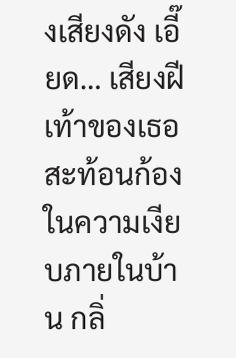งเสียงดัง เอี๊ยด… เสียงฝีเท้าของเธอสะท้อนก้องในความเงียบภายในบ้าน กลิ่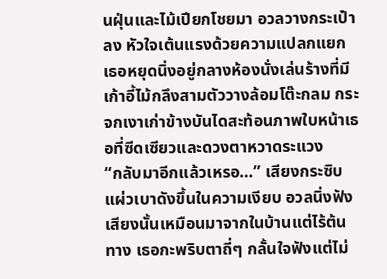นฝุ่นและไม้เปียกโชยมา อวลวางกระเป๋าลง หัวใจเต้นแรงด้วยความแปลกแยก เธอหยุดนิ่งอยู่กลางห้องนั่งเล่นร้างที่มีเก้าอี้ไม้กลึงสามตัววางล้อมโต๊ะกลม กระจกเงาเก่าข้างบันไดสะท้อนภาพใบหน้าเธอที่ซีดเซียวและดวงตาหวาดระแวง
“กลับมาอีกแล้วเหรอ…” เสียงกระซิบแผ่วเบาดังขึ้นในความเงียบ อวลนิ่งฟัง เสียงนั้นเหมือนมาจากในบ้านแต่ไร้ต้นทาง เธอกะพริบตาถี่ๆ กลั้นใจฟังแต่ไม่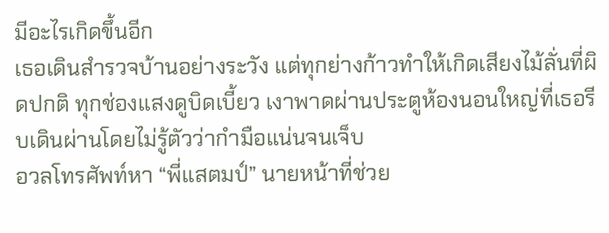มีอะไรเกิดขึ้นอีก
เธอเดินสำรวจบ้านอย่างระวัง แต่ทุกย่างก้าวทำให้เกิดเสียงไม้ลั่นที่ผิดปกติ ทุกช่องแสงดูบิดเบี้ยว เงาพาดผ่านประตูห้องนอนใหญ่ที่เธอรีบเดินผ่านโดยไม่รู้ตัวว่ากำมือแน่นจนเจ็บ
อวลโทรศัพท์หา “พี่แสตมป์” นายหน้าที่ช่วย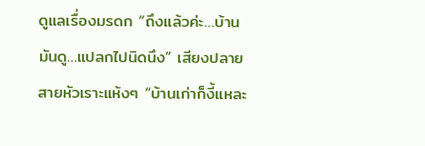ดูแลเรื่องมรดก “ถึงแล้วค่ะ…บ้านมันดู…แปลกไปนิดนึง” เสียงปลายสายหัวเราะแห้งๆ “บ้านเก่าก็งี้แหละ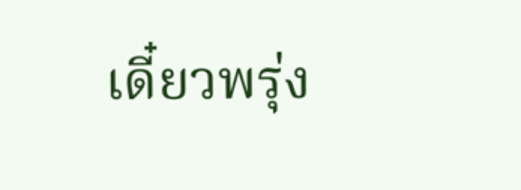เดี๋ยวพรุ่ง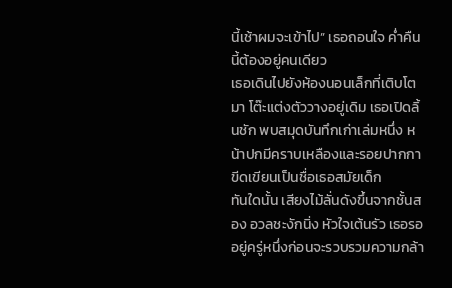นี้เช้าผมจะเข้าไป” เธอถอนใจ ค่ำคืนนี้ต้องอยู่คนเดียว
เธอเดินไปยังห้องนอนเล็กที่เติบโตมา โต๊ะแต่งตัววางอยู่เดิม เธอเปิดลิ้นชัก พบสมุดบันทึกเก่าเล่มหนึ่ง หน้าปกมีคราบเหลืองและรอยปากกาขีดเขียนเป็นชื่อเธอสมัยเด็ก
ทันใดนั้น เสียงไม้ลั่นดังขึ้นจากชั้นสอง อวลชะงักนิ่ง หัวใจเต้นรัว เธอรออยู่ครู่หนึ่งก่อนจะรวบรวมความกล้า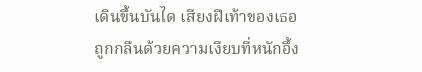เดินขึ้นบันได เสียงฝีเท้าของเธอถูกกลืนด้วยความเงียบที่หนักอึ้ง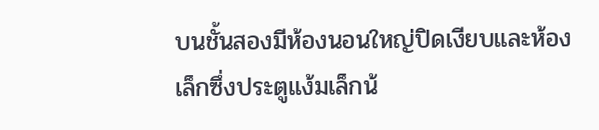บนชั้นสองมีห้องนอนใหญ่ปิดเงียบและห้องเล็กซึ่งประตูแง้มเล็กน้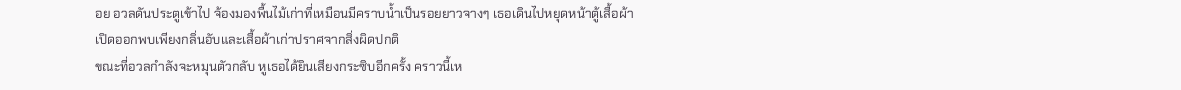อย อวลดันประตูเข้าไป จ้องมองพื้นไม้เก่าที่เหมือนมีคราบน้ำเป็นรอยยาวจางๆ เธอเดินไปหยุดหน้าตู้เสื้อผ้า เปิดออกพบเพียงกลิ่นอับและเสื้อผ้าเก่าปราศจากสิ่งผิดปกติ
ขณะที่อวลกำลังจะหมุนตัวกลับ หูเธอได้ยินเสียงกระซิบอีกครั้ง คราวนี้เห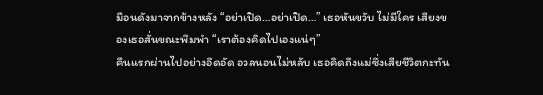มือนดังมาจากข้างหลัง “อย่าเปิด…อย่าเปิด…” เธอหันขวับ ไม่มีใคร เสียงของเธอสั่นขณะพึมพำ “เราต้องคิดไปเองแน่ๆ”
คืนแรกผ่านไปอย่างอึดอัด อวลนอนไม่หลับ เธอคิดถึงแม่ซึ่งเสียชีวิตกะทัน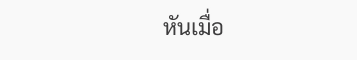หันเมื่อ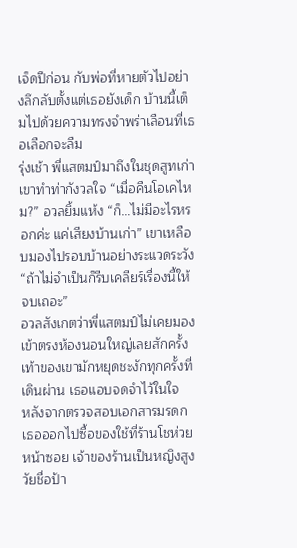เจ็ดปีก่อน กับพ่อที่หายตัวไปอย่างลึกลับตั้งแต่เธอยังเด็ก บ้านนี้เต็มไปด้วยความทรงจำพร่าเลือนที่เธอเลือกจะลืม
รุ่งเช้า พี่แสตมป์มาถึงในชุดสูทเก่า เขาทำท่ากังวลใจ “เมื่อคืนโอเคไหม?” อวลยิ้มแห้ง “ก็…ไม่มีอะไรหรอกค่ะ แค่เสียงบ้านเก่า” เขาเหลือบมองไปรอบบ้านอย่างระแวดระวัง “ถ้าไม่จำเป็นก็รีบเคลียร์เรื่องนี้ให้จบเถอะ”
อวลสังเกตว่าพี่แสตมป์ไม่เคยมองเข้าตรงห้องนอนใหญ่เลยสักครั้ง เท้าของเขามักหยุดชะงักทุกครั้งที่เดินผ่าน เธอแอบจดจำไว้ในใจ
หลังจากตรวจสอบเอกสารมรดก เธอออกไปซื้อของใช้ที่ร้านโชห่วยหน้าซอย เจ้าของร้านเป็นหญิงสูงวัยชื่อป้า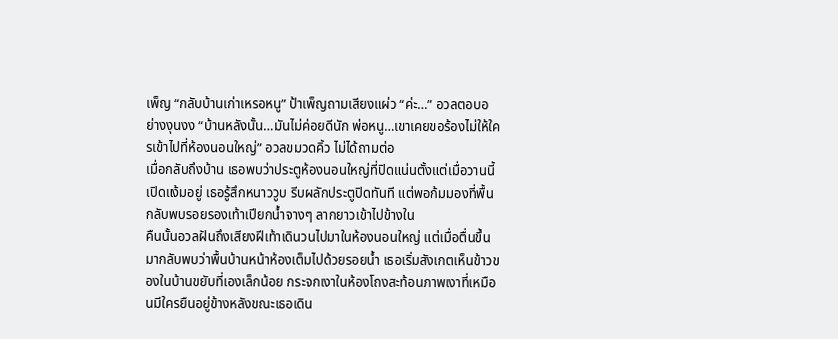เพ็ญ “กลับบ้านเก่าเหรอหนู” ป้าเพ็ญถามเสียงแผ่ว “ค่ะ…” อวลตอบอย่างงุนงง “บ้านหลังนั้น…มันไม่ค่อยดีนัก พ่อหนู…เขาเคยขอร้องไม่ให้ใครเข้าไปที่ห้องนอนใหญ่” อวลขมวดคิ้ว ไม่ได้ถามต่อ
เมื่อกลับถึงบ้าน เธอพบว่าประตูห้องนอนใหญ่ที่ปิดแน่นตั้งแต่เมื่อวานนี้ เปิดแง้มอยู่ เธอรู้สึกหนาววูบ รีบผลักประตูปิดทันที แต่พอก้มมองที่พื้น กลับพบรอยรองเท้าเปียกน้ำจางๆ ลากยาวเข้าไปข้างใน
คืนนั้นอวลฝันถึงเสียงฝีเท้าเดินวนไปมาในห้องนอนใหญ่ แต่เมื่อตื่นขึ้นมากลับพบว่าพื้นบ้านหน้าห้องเต็มไปด้วยรอยน้ำ เธอเริ่มสังเกตเห็นข้าวของในบ้านขยับที่เองเล็กน้อย กระจกเงาในห้องโถงสะท้อนภาพเงาที่เหมือนมีใครยืนอยู่ข้างหลังขณะเธอเดิน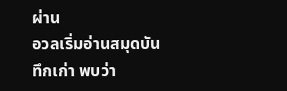ผ่าน
อวลเริ่มอ่านสมุดบันทึกเก่า พบว่า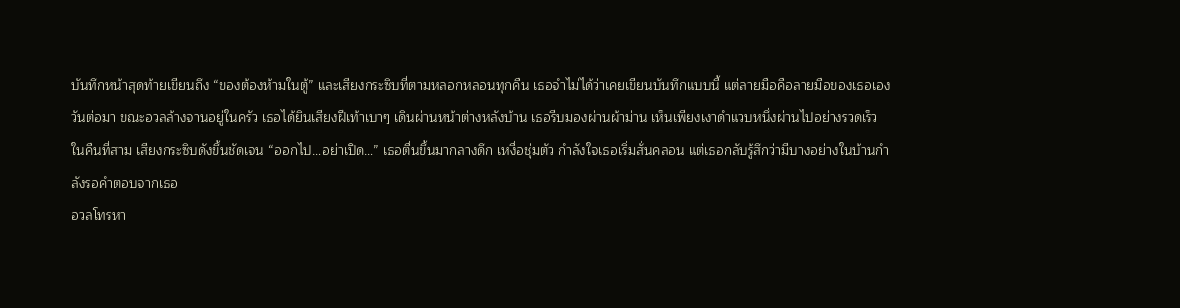บันทึกหน้าสุดท้ายเขียนถึง “ของต้องห้ามในตู้” และเสียงกระซิบที่ตามหลอกหลอนทุกคืน เธอจำไม่ได้ว่าเคยเขียนบันทึกแบบนี้ แต่ลายมือคือลายมือของเธอเอง
วันต่อมา ขณะอวลล้างจานอยู่ในครัว เธอได้ยินเสียงฝีเท้าเบาๆ เดินผ่านหน้าต่างหลังบ้าน เธอรีบมองผ่านผ้าม่าน เห็นเพียงเงาดำแวบหนึ่งผ่านไปอย่างรวดเร็ว
ในคืนที่สาม เสียงกระซิบดังขึ้นชัดเจน “ออกไป…อย่าเปิด…” เธอตื่นขึ้นมากลางดึก เหงื่อชุ่มตัว กำลังใจเธอเริ่มสั่นคลอน แต่เธอกลับรู้สึกว่ามีบางอย่างในบ้านกำลังรอคำตอบจากเธอ
อวลโทรหา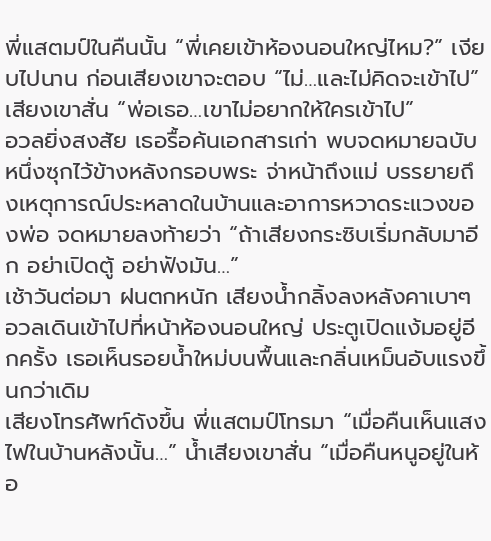พี่แสตมป์ในคืนนั้น “พี่เคยเข้าห้องนอนใหญ่ไหม?” เงียบไปนาน ก่อนเสียงเขาจะตอบ “ไม่…และไม่คิดจะเข้าไป” เสียงเขาสั่น “พ่อเธอ…เขาไม่อยากให้ใครเข้าไป”
อวลยิ่งสงสัย เธอรื้อค้นเอกสารเก่า พบจดหมายฉบับหนึ่งซุกไว้ข้างหลังกรอบพระ จ่าหน้าถึงแม่ บรรยายถึงเหตุการณ์ประหลาดในบ้านและอาการหวาดระแวงของพ่อ จดหมายลงท้ายว่า “ถ้าเสียงกระซิบเริ่มกลับมาอีก อย่าเปิดตู้ อย่าฟังมัน…”
เช้าวันต่อมา ฝนตกหนัก เสียงน้ำกลิ้งลงหลังคาเบาๆ อวลเดินเข้าไปที่หน้าห้องนอนใหญ่ ประตูเปิดแง้มอยู่อีกครั้ง เธอเห็นรอยน้ำใหม่บนพื้นและกลิ่นเหม็นอับแรงขึ้นกว่าเดิม
เสียงโทรศัพท์ดังขึ้น พี่แสตมป์โทรมา “เมื่อคืนเห็นแสงไฟในบ้านหลังนั้น…” น้ำเสียงเขาสั่น “เมื่อคืนหนูอยู่ในห้อ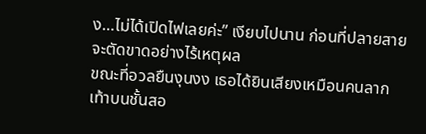ง…ไม่ได้เปิดไฟเลยค่ะ” เงียบไปนาน ก่อนที่ปลายสายจะตัดขาดอย่างไร้เหตุผล
ขณะที่อวลยืนงุนงง เธอได้ยินเสียงเหมือนคนลากเท้าบนชั้นสอ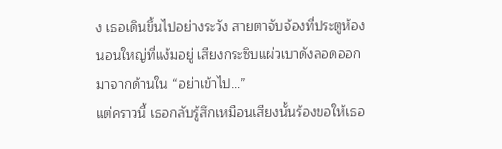ง เธอเดินขึ้นไปอย่างระวัง สายตาจับจ้องที่ประตูห้องนอนใหญ่ที่แง้มอยู่ เสียงกระซิบแผ่วเบาดังลอดออกมาจากด้านใน “อย่าเข้าไป…”
แต่คราวนี้ เธอกลับรู้สึกเหมือนเสียงนั้นร้องขอให้เธอ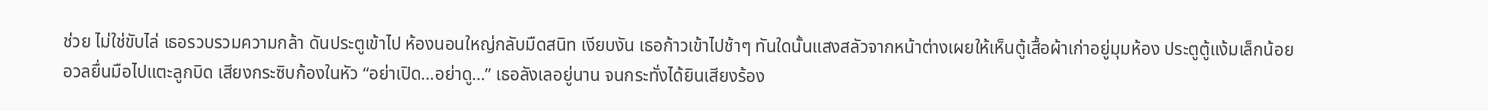ช่วย ไม่ใช่ขับไล่ เธอรวบรวมความกล้า ดันประตูเข้าไป ห้องนอนใหญ่กลับมืดสนิท เงียบงัน เธอก้าวเข้าไปช้าๆ ทันใดนั้นแสงสลัวจากหน้าต่างเผยให้เห็นตู้เสื้อผ้าเก่าอยู่มุมห้อง ประตูตู้แง้มเล็กน้อย
อวลยื่นมือไปแตะลูกบิด เสียงกระซิบก้องในหัว “อย่าเปิด…อย่าดู…” เธอลังเลอยู่นาน จนกระทั่งได้ยินเสียงร้อง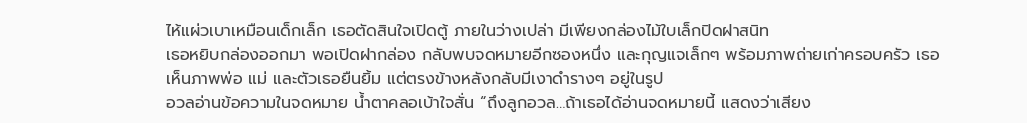ไห้แผ่วเบาเหมือนเด็กเล็ก เธอตัดสินใจเปิดตู้ ภายในว่างเปล่า มีเพียงกล่องไม้ใบเล็กปิดฝาสนิท
เธอหยิบกล่องออกมา พอเปิดฝากล่อง กลับพบจดหมายอีกซองหนึ่ง และกุญแจเล็กๆ พร้อมภาพถ่ายเก่าครอบครัว เธอเห็นภาพพ่อ แม่ และตัวเธอยืนยิ้ม แต่ตรงข้างหลังกลับมีเงาดำรางๆ อยู่ในรูป
อวลอ่านข้อความในจดหมาย น้ำตาคลอเบ้าใจสั่น “ถึงลูกอวล…ถ้าเธอได้อ่านจดหมายนี้ แสดงว่าเสียง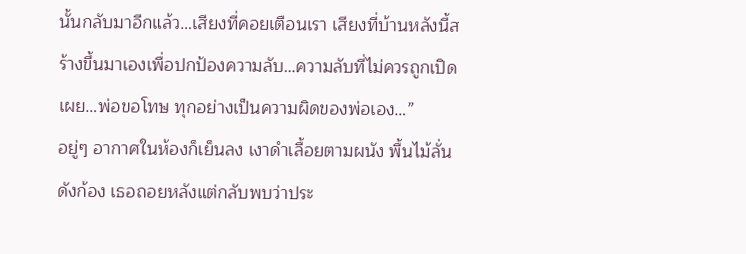นั้นกลับมาอีกแล้ว…เสียงที่คอยเตือนเรา เสียงที่บ้านหลังนี้สร้างขึ้นมาเองเพื่อปกป้องความลับ…ความลับที่ไม่ควรถูกเปิดเผย…พ่อขอโทษ ทุกอย่างเป็นความผิดของพ่อเอง…”
อยู่ๆ อากาศในห้องก็เย็นลง เงาดำเลื้อยตามผนัง พื้นไม้ลั่นดังก้อง เธอถอยหลังแต่กลับพบว่าประ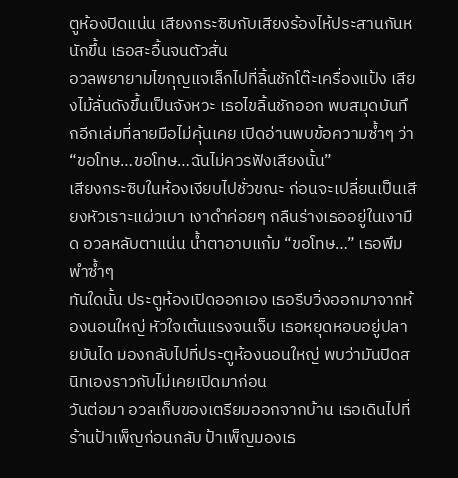ตูห้องปิดแน่น เสียงกระซิบกับเสียงร้องไห้ประสานกันหนักขึ้น เธอสะอื้นจนตัวสั่น
อวลพยายามไขกุญแจเล็กไปที่ลิ้นชักโต๊ะเครื่องแป้ง เสียงไม้ลั่นดังขึ้นเป็นจังหวะ เธอไขลิ้นชักออก พบสมุดบันทึกอีกเล่มที่ลายมือไม่คุ้นเคย เปิดอ่านพบข้อความซ้ำๆ ว่า “ขอโทษ…ขอโทษ…ฉันไม่ควรฟังเสียงนั้น”
เสียงกระซิบในห้องเงียบไปชั่วขณะ ก่อนจะเปลี่ยนเป็นเสียงหัวเราะแผ่วเบา เงาดำค่อยๆ กลืนร่างเธออยู่ในเงามืด อวลหลับตาแน่น น้ำตาอาบแก้ม “ขอโทษ…” เธอพึมพำซ้ำๆ
ทันใดนั้น ประตูห้องเปิดออกเอง เธอรีบวิ่งออกมาจากห้องนอนใหญ่ หัวใจเต้นแรงจนเจ็บ เธอหยุดหอบอยู่ปลายบันได มองกลับไปที่ประตูห้องนอนใหญ่ พบว่ามันปิดสนิทเองราวกับไม่เคยเปิดมาก่อน
วันต่อมา อวลเก็บของเตรียมออกจากบ้าน เธอเดินไปที่ร้านป้าเพ็ญก่อนกลับ ป้าเพ็ญมองเธ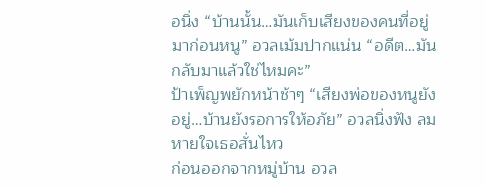อนิ่ง “บ้านนั้น…มันเก็บเสียงของคนที่อยู่มาก่อนหนู” อวลเม้มปากแน่น “อดีต…มันกลับมาแล้วใช่ไหมคะ”
ป้าเพ็ญพยักหน้าช้าๆ “เสียงพ่อของหนูยังอยู่…บ้านยังรอการให้อภัย” อวลนิ่งฟัง ลมหายใจเธอสั่นไหว
ก่อนออกจากหมู่บ้าน อวล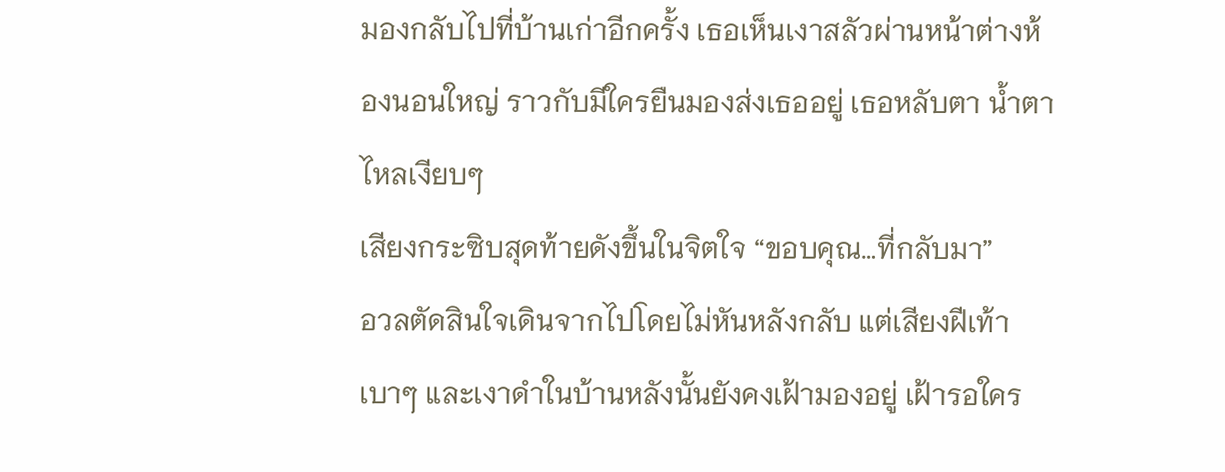มองกลับไปที่บ้านเก่าอีกครั้ง เธอเห็นเงาสลัวผ่านหน้าต่างห้องนอนใหญ่ ราวกับมีใครยืนมองส่งเธออยู่ เธอหลับตา น้ำตาไหลเงียบๆ
เสียงกระซิบสุดท้ายดังขึ้นในจิตใจ “ขอบคุณ…ที่กลับมา”
อวลตัดสินใจเดินจากไปโดยไม่หันหลังกลับ แต่เสียงฝีเท้าเบาๆ และเงาดำในบ้านหลังนั้นยังคงเฝ้ามองอยู่ เฝ้ารอใคร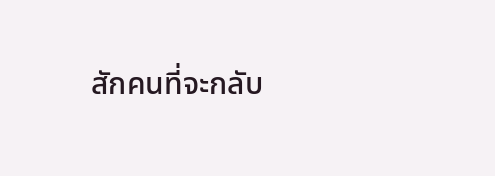สักคนที่จะกลับ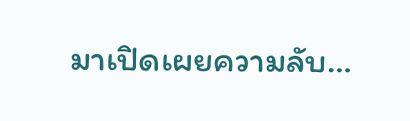มาเปิดเผยความลับ…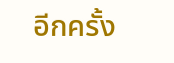อีกครั้ง